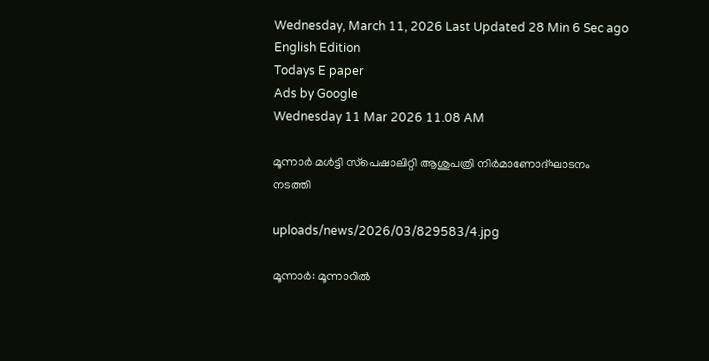Wednesday, March 11, 2026 Last Updated 28 Min 6 Sec ago English Edition
Todays E paper
Ads by Google
Wednesday 11 Mar 2026 11.08 AM

മൂന്നാര്‍ മള്‍ട്ടി സ്‌പെഷാലിറ്റി ആശുപത്രി നിര്‍മാണോദ്‌ഘാടനം നടത്തി

uploads/news/2026/03/829583/4.jpg

മൂന്നാര്‍: മൂന്നാറില്‍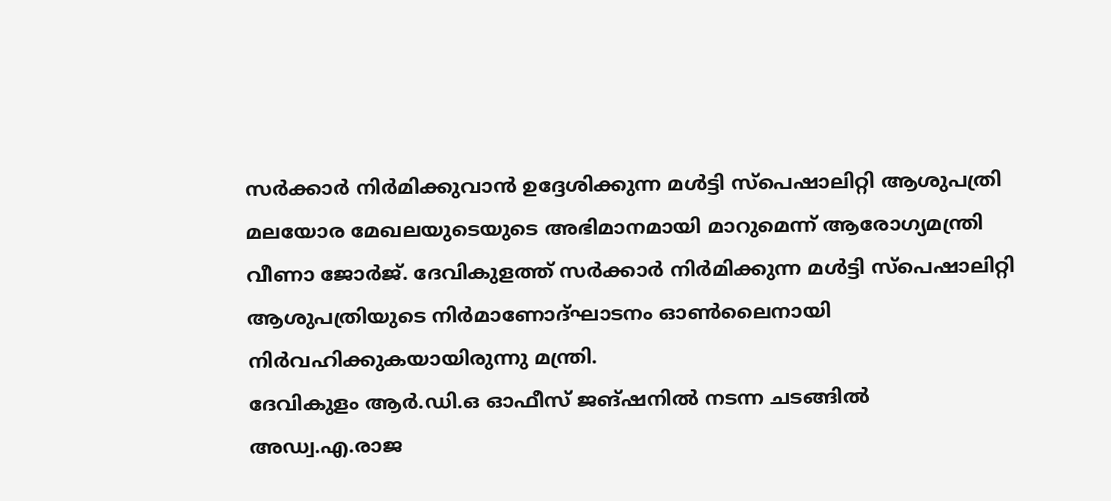സര്‍ക്കാര്‍ നിര്‍മിക്കുവാന്‍ ഉദ്ദേശിക്കുന്ന മള്‍ട്ടി സ്‌പെഷാലിറ്റി ആശുപത്രി മലയോര മേഖലയുടെയുടെ അഭിമാനമായി മാറുമെന്ന്‌ ആരോഗ്യമന്ത്രി വീണാ ജോര്‍ജ്‌. ദേവികുളത്ത്‌ സര്‍ക്കാര്‍ നിര്‍മിക്കുന്ന മള്‍ട്ടി സ്‌പെഷാലിറ്റി ആശുപത്രിയുടെ നിര്‍മാണോദ്‌ഘാടനം ഓണ്‍ലൈനായി നിര്‍വഹിക്കുകയായിരുന്നു മന്ത്രി.
ദേവികുളം ആര്‍.ഡി.ഒ ഓഫീസ്‌ ജങ്‌ഷനില്‍ നടന്ന ചടങ്ങില്‍ അഡ്വ.എ.രാജ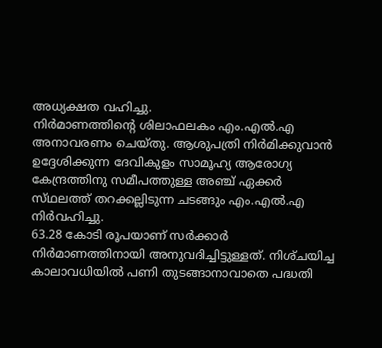അധ്യക്ഷത വഹിച്ചു.
നിര്‍മാണത്തിന്റെ ശിലാഫലകം എം.എല്‍.എ അനാവരണം ചെയ്‌തു. ആശുപത്രി നിര്‍മിക്കുവാന്‍ ഉദ്ദേശിക്കുന്ന ദേവികുളം സാമൂഹ്യ ആരോഗ്യ കേന്ദ്രത്തിനു സമീപത്തുള്ള അഞ്ച്‌ ഏക്കര്‍ സ്‌ഥലത്ത്‌ തറക്കല്ലിടുന്ന ചടങ്ങും എം.എല്‍.എ നിര്‍വഹിച്ചു.
63.28 കോടി രൂപയാണ്‌ സര്‍ക്കാര്‍ നിര്‍മാണത്തിനായി അനുവദിച്ചിട്ടുള്ളത്‌. നിശ്‌ചയിച്ച കാലാവധിയില്‍ പണി തുടങ്ങാനാവാതെ പദ്ധതി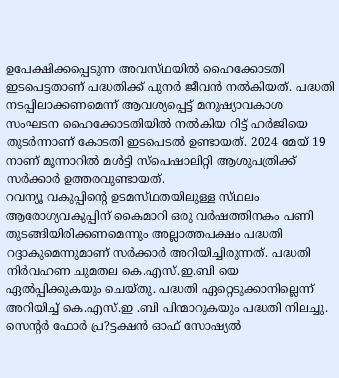ഉപേക്ഷിക്കപ്പെടുന്ന അവസ്‌ഥയില്‍ ഹൈക്കോടതി ഇടപെട്ടതാണ്‌ പദ്ധതിക്ക്‌ പുനര്‍ ജീവന്‍ നല്‍കിയത്‌. പദ്ധതി നടപ്പിലാക്കണമെന്ന്‌ ആവശ്യപ്പെട്ട്‌ മനുഷ്യാവകാശ സംഘടന ഹൈക്കോടതിയില്‍ നല്‍കിയ റിട്ട്‌ ഹര്‍ജിയെ തുടര്‍ന്നാണ്‌ കോടതി ഇടപെടല്‍ ഉണ്ടായത്‌. 2024 മേയ്‌ 19 നാണ്‌ മൂന്നാറില്‍ മള്‍ട്ടി സ്‌പെഷാലിറ്റി ആശുപത്രിക്ക്‌ സര്‍ക്കാര്‍ ഉത്തരവുണ്ടായത്‌.
റവന്യൂ വകുപ്പിന്റെ ഉടമസ്‌ഥതയിലുള്ള സ്‌ഥലം ആരോഗ്യവകുപ്പിന്‌ കൈമാറി ഒരു വര്‍ഷത്തിനകം പണി തുടങ്ങിയിരിക്കണമെന്നും അല്ലാത്തപക്ഷം പദ്ധതി റദ്ദാകുമെന്നുമാണ്‌ സര്‍ക്കാര്‍ അറിയിച്ചിരുന്നത്‌. പദ്ധതി നിര്‍വഹണ ചുമതല കെ.എസ്‌.ഇ.ബി യെ ഏല്‍പ്പിക്കുകയും ചെയ്‌തു. പദ്ധതി ഏറ്റെടുക്കാനില്ലെന്ന്‌ അറിയിച്ച്‌ കെ.എസ്‌.ഇ .ബി പിന്മാറുകയും പദ്ധതി നിലച്ചു.
സെന്റര്‍ ഫോര്‍ പ്ര?ട്ടക്ഷന്‍ ഓഫ്‌ സോഷ്യല്‍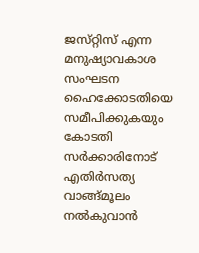ജസ്‌റ്റിസ്‌ എന്ന മനുഷ്യാവകാശ സംഘടന ഹൈക്കോടതിയെ സമീപിക്കുകയും കോടതി സര്‍ക്കാരിനോട്‌ എതിര്‍സത്യ വാങ്ങ്‌മൂലം നല്‍കുവാന്‍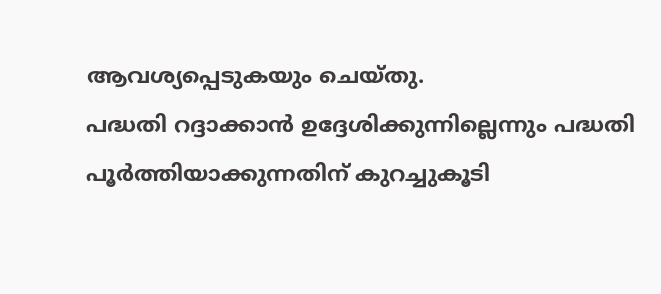ആവശ്യപ്പെടുകയും ചെയ്‌തു.
പദ്ധതി റദ്ദാക്കാന്‍ ഉദ്ദേശിക്കുന്നില്ലെന്നും പദ്ധതി പൂര്‍ത്തിയാക്കുന്നതിന്‌ കുറച്ചുകൂടി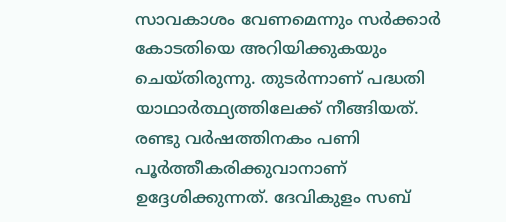സാവകാശം വേണമെന്നും സര്‍ക്കാര്‍ കോടതിയെ അറിയിക്കുകയും ചെയ്‌തിരുന്നു. തുടര്‍ന്നാണ്‌ പദ്ധതി യാഥാര്‍ത്ഥ്യത്തിലേക്ക്‌ നീങ്ങിയത്‌.
രണ്ടു വര്‍ഷത്തിനകം പണി പൂര്‍ത്തീകരിക്കുവാനാണ്‌ ഉദ്ദേശിക്കുന്നത്‌. ദേവികുളം സബ്‌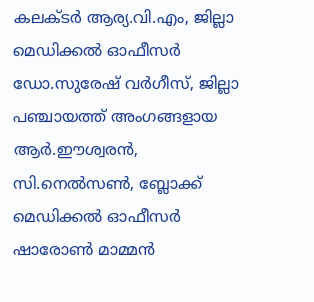കലക്‌ടര്‍ ആര്യ.വി.എം, ജില്ലാ മെഡിക്കല്‍ ഓഫീസര്‍ ഡോ.സുരേഷ്‌ വര്‍ഗീസ്‌, ജില്ലാ പഞ്ചായത്ത്‌ അംഗങ്ങളായ ആര്‍.ഈശ്വരന്‍, സി.നെല്‍സണ്‍, ബ്ലോക്ക്‌ മെഡിക്കല്‍ ഓഫീസര്‍ ഷാരോണ്‍ മാമ്മന്‍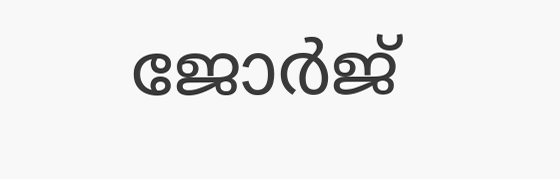ജോര്‍ജ്‌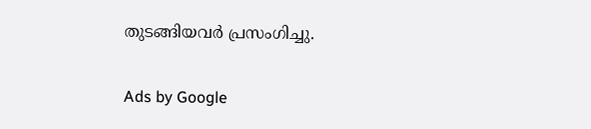തുടങ്ങിയവര്‍ പ്രസംഗിച്ചു.

Ads by Google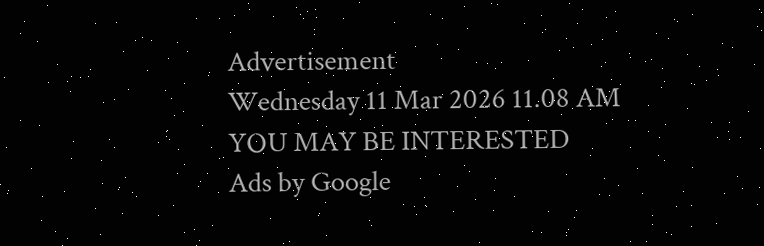Advertisement
Wednesday 11 Mar 2026 11.08 AM
YOU MAY BE INTERESTED
Ads by Google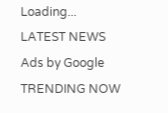Loading...
LATEST NEWS
Ads by Google
TRENDING NOW